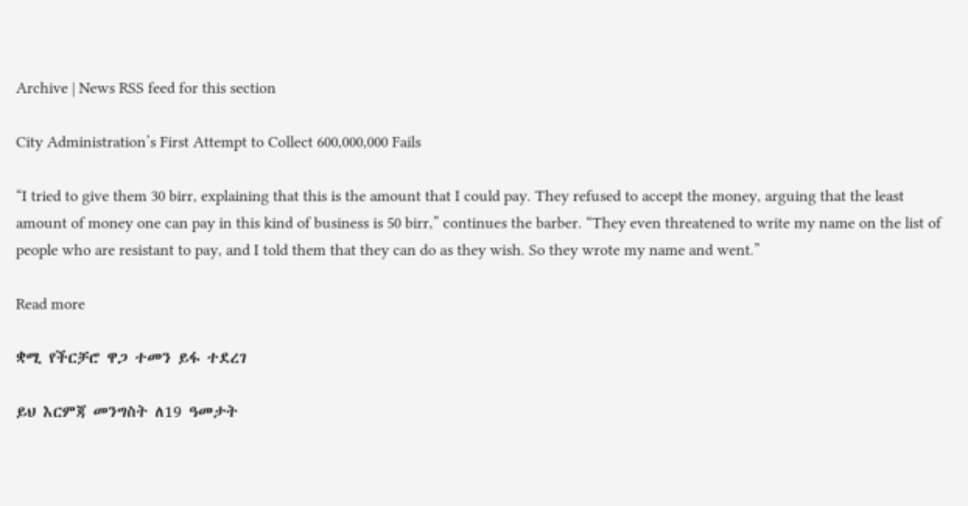Archive | News RSS feed for this section

City Administration’s First Attempt to Collect 600,000,000 Fails

“I tried to give them 30 birr, explaining that this is the amount that I could pay. They refused to accept the money, arguing that the least amount of money one can pay in this kind of business is 50 birr,” continues the barber. “They even threatened to write my name on the list of people who are resistant to pay, and I told them that they can do as they wish. So they wrote my name and went.”

Read more

ቋሚ የችርቻሮ ዋጋ ተመን ይፋ ተደረገ

ይህ እርምጃ መንግስት ለ19 ዓመታት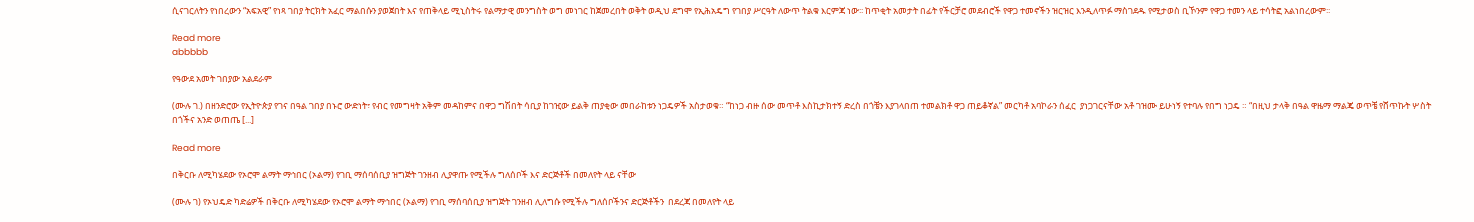ሲናገርለትን የነበረውን “አፍአዊ” የነጻ ገበያ ትርክት አፈር ማልበሱን ያወጀበት እና የጠቅላይ ሚኒስትሩ የልማታዊ መንግስት ወግ መነገር ከጀመረበት ወቅት ወዲህ ደግሞ የኢሕአዴግ የገበያ ሥርዓት ለውጥ ትልቁ እርምጃ ነው፡፡ ከጥቂት አመታት በፊት የችርቻሮ መደብሮች የዋጋ ተመኖችን ዝርዝር እንዲለጥፉ ማስገደዱ የሚታወስ ቢኾንም የዋጋ ተመን ላይ ተሳትፎ አልነበረውም፡፡

Read more
abbbbb

የዓውደ አመት ገበያው አልደራም

(ሙሉ ገ.) በዘንድሮው የኢትዮጵያ የገና በዓል ገበያ በኑሮ ውድነት፣ የብር የመግዛት አቅም መዳከምና በዋጋ ግሽበት ሳቢያ ከገዢው ይልቅ ጠያቂው መበራከቱን ነጋዴዎች አስታወቁ። “ከነጋ ብዙ ሰው መጥቶ እስኪታክተኝ ድረስ በጎቼን እያገላበጠ ተመልክቶ ዋጋ ጠይቆኛል” መርካቶ አባኮራን ሰፈር  ያነጋገርናቸው አቶ ገዝሙ ይሁነኝ የተባሉ የበግ ነጋዴ ። “በዚህ ታላቅ በዓል ዋዜማ ማልጄ ወጥቼ የሸጥኩት ሦስት በጎችና አንድ ወጠጤ [...]

Read more

በቅርቡ ለሚካሄደው የኦሮሞ ልማት ማኅበር (ኦልማ) የገቢ ማሰባሰቢያ ዝግጅት ገንዘብ ሊያዋጡ የሚችሉ ግለሰቦች እና ድርጅቶች በመለየት ላይ ናቸው

(ሙሉ ገ) የኦህዴድ ካድሬዎች በቅርቡ ለሚካሄደው የኦሮሞ ልማት ማኅበር (ኦልማ) የገቢ ማሰባሰቢያ ዝግጅት ገንዘብ ሊለግሱ የሚችሉ ግለሰቦችንና ድርጅቶችን  በደረጃ በመለየት ላይ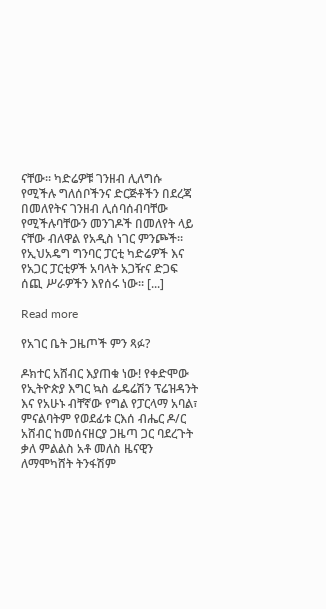ናቸው። ካድሬዎቹ ገንዘብ ሊለግሱ የሚችሉ ግለሰቦችንና ድርጅቶችን በደረጃ በመለየትና ገንዘብ ሊሰባሰብባቸው የሚችሉባቸውን መንገዶች በመለየት ላይ ናቸው ብለዋል የአዲስ ነገር ምንጮች።  የኢህአዴግ ግንባር ፓርቲ ካድሬዎች እና የአጋር ፓርቲዎች አባላት አጋዥና ድጋፍ ሰጪ ሥራዎችን እየሰሩ ነው። [...]

Read more

የአገር ቤት ጋዜጦች ምን ጻፉ?

ዶክተር አሸብር እያጠቁ ነው! የቀድሞው የኢትዮጵያ እግር ኳስ ፌዴሬሽን ፕሬዝዳንት እና የአሁኑ ብቸኛው የግል የፓርላማ አባል፣ ምናልባትም የወደፊቱ ርእሰ ብሔር ዶ/ር አሸብር ከመሰናዘርያ ጋዜጣ ጋር ባደረጉት ቃለ ምልልስ አቶ መለስ ዜናዊን ለማሞካሸት ትንፋሽም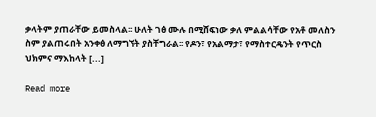ቃላትም ያጠራቸው ይመስላል፡፡ ሁለት ገፅ ሙሉ በሚሸፍነው ቃለ ምልልሳቸው የአቶ መለስን ስም ያልጠሩበት አንቀፅ ለማግኘት ያስቸግራል፡፡ የዶን፣ የአልማታ፣ የማስተርዴንት የጥርስ ህክምና ማእከላት [...]

Read more